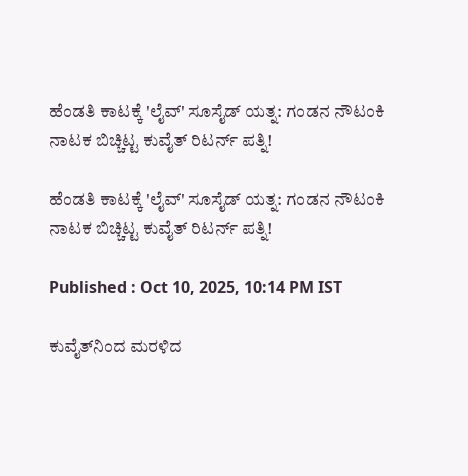ಹೆಂಡತಿ ಕಾಟಕ್ಕೆ 'ಲೈವ್' ಸೂಸೈಡ್ ಯತ್ನ: ಗಂಡನ ನೌಟಂಕಿ ನಾಟಕ ಬಿಚ್ಚಿಟ್ಟ ಕುವೈತ್ ರಿಟರ್ನ್ ಪತ್ನಿ!

ಹೆಂಡತಿ ಕಾಟಕ್ಕೆ 'ಲೈವ್' ಸೂಸೈಡ್ ಯತ್ನ: ಗಂಡನ ನೌಟಂಕಿ ನಾಟಕ ಬಿಚ್ಚಿಟ್ಟ ಕುವೈತ್ ರಿಟರ್ನ್ ಪತ್ನಿ!

Published : Oct 10, 2025, 10:14 PM IST

ಕುವೈತ್‌ನಿಂದ ಮರಳಿದ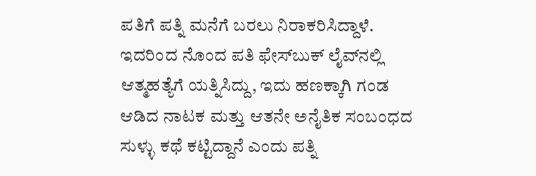ಪತಿಗೆ ಪತ್ನಿ ಮನೆಗೆ ಬರಲು ನಿರಾಕರಿಸಿದ್ದಾಳೆ. ಇದರಿಂದ ನೊಂದ ಪತಿ ಫೇಸ್‌ಬುಕ್ ಲೈವ್‌ನಲ್ಲಿ ಆತ್ಮಹತ್ಯೆಗೆ ಯತ್ನಿಸಿದ್ದು, ಇದು ಹಣಕ್ಕಾಗಿ ಗಂಡ ಆಡಿದ ನಾಟಕ ಮತ್ತು ಆತನೇ ಅನೈತಿಕ ಸಂಬಂಧದ ಸುಳ್ಳು ಕಥೆ ಕಟ್ಟಿದ್ದಾನೆ ಎಂದು ಪತ್ನಿ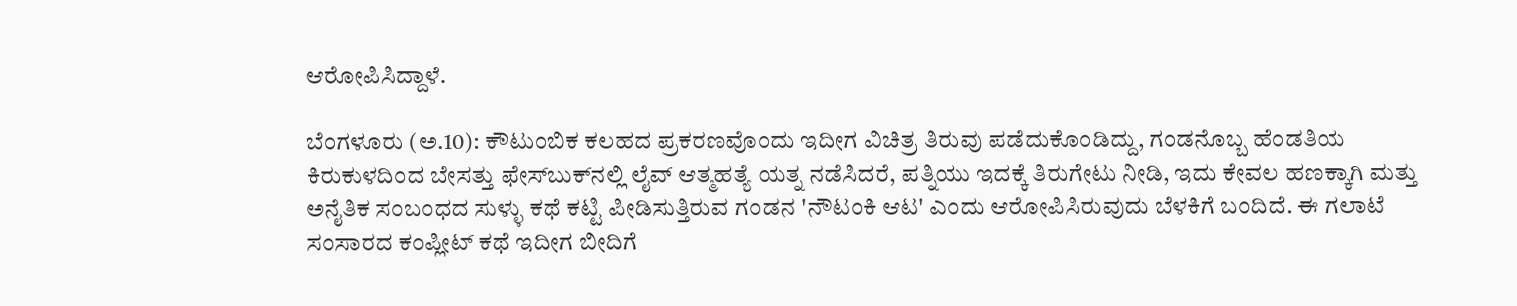ಆರೋಪಿಸಿದ್ದಾಳೆ.

ಬೆಂಗಳೂರು (ಅ.10): ಕೌಟುಂಬಿಕ ಕಲಹದ ಪ್ರಕರಣವೊಂದು ಇದೀಗ ವಿಚಿತ್ರ ತಿರುವು ಪಡೆದುಕೊಂಡಿದ್ದು, ಗಂಡನೊಬ್ಬ ಹೆಂಡತಿಯ ಕಿರುಕುಳದಿಂದ ಬೇಸತ್ತು ಫೇಸ್‌ಬುಕ್‌ನಲ್ಲಿ ಲೈವ್ ಆತ್ಮಹತ್ಯೆ ಯತ್ನ ನಡೆಸಿದರೆ, ಪತ್ನಿಯು ಇದಕ್ಕೆ ತಿರುಗೇಟು ನೀಡಿ, ಇದು ಕೇವಲ ಹಣಕ್ಕಾಗಿ ಮತ್ತು ಅನೈತಿಕ ಸಂಬಂಧದ ಸುಳ್ಳು ಕಥೆ ಕಟ್ಟಿ ಪೀಡಿಸುತ್ತಿರುವ ಗಂಡನ 'ನೌಟಂಕಿ ಆಟ' ಎಂದು ಆರೋಪಿಸಿರುವುದು ಬೆಳಕಿಗೆ ಬಂದಿದೆ. ಈ ಗಲಾಟೆ ಸಂಸಾರದ ಕಂಪ್ಲೀಟ್ ಕಥೆ ಇದೀಗ ಬೀದಿಗೆ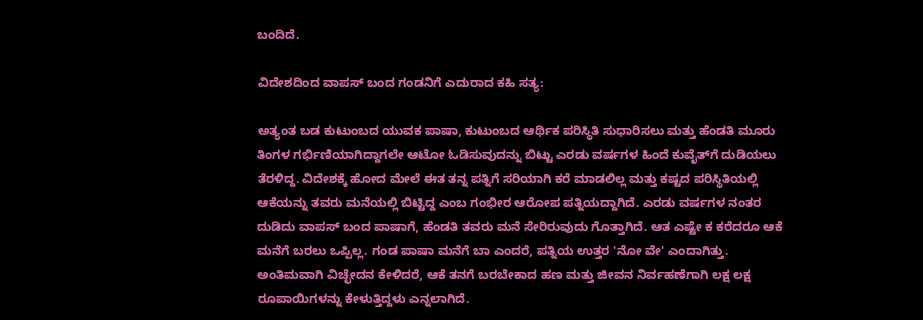ಬಂದಿದೆ.

ವಿದೇಶದಿಂದ ವಾಪಸ್ ಬಂದ ಗಂಡನಿಗೆ ಎದುರಾದ ಕಹಿ ಸತ್ಯ:

ಅತ್ಯಂತ ಬಡ ಕುಟುಂಬದ ಯುವಕ ಪಾಷಾ, ಕುಟುಂಬದ ಆರ್ಥಿಕ ಪರಿಸ್ಥಿತಿ ಸುಧಾರಿಸಲು ಮತ್ತು ಹೆಂಡತಿ ಮೂರು ತಿಂಗಳ ಗರ್ಭಿಣಿಯಾಗಿದ್ದಾಗಲೇ ಆಟೋ ಓಡಿಸುವುದನ್ನು ಬಿಟ್ಟು ಎರಡು ವರ್ಷಗಳ ಹಿಂದೆ ಕುವೈತ್‌ಗೆ ದುಡಿಯಲು ತೆರಳಿದ್ದ. ವಿದೇಶಕ್ಕೆ ಹೋದ ಮೇಲೆ ಈತ ತನ್ನ ಪತ್ನಿಗೆ ಸರಿಯಾಗಿ ಕರೆ ಮಾಡಲಿಲ್ಲ ಮತ್ತು ಕಷ್ಟದ ಪರಿಸ್ಥಿತಿಯಲ್ಲಿ ಆಕೆಯನ್ನು ತವರು ಮನೆಯಲ್ಲಿ ಬಿಟ್ಟಿದ್ದ ಎಂಬ ಗಂಭೀರ ಆರೋಪ ಪತ್ನಿಯದ್ದಾಗಿದೆ. ಎರಡು ವರ್ಷಗಳ ನಂತರ ದುಡಿದು ವಾಪಸ್ ಬಂದ ಪಾಷಾಗೆ, ಹೆಂಡತಿ ತವರು ಮನೆ ಸೇರಿರುವುದು ಗೊತ್ತಾಗಿದೆ. ಆತ ಎಷ್ಟೇ ಕ ಕರೆದರೂ ಆಕೆ ಮನೆಗೆ ಬರಲು ಒಪ್ಪಿಲ್ಲ. ಗಂಡ ಪಾಷಾ ಮನೆಗೆ ಬಾ ಎಂದರೆ, ಪತ್ನಿಯ ಉತ್ತರ 'ನೋ ವೇ' ಎಂದಾಗಿತ್ತು. ಅಂತಿಮವಾಗಿ ವಿಚ್ಛೇದನ ಕೇಳಿದರೆ, ಆಕೆ ತನಗೆ ಬರಬೇಕಾದ ಹಣ ಮತ್ತು ಜೀವನ ನಿರ್ವಹಣೆಗಾಗಿ ಲಕ್ಷ ಲಕ್ಷ ರೂಪಾಯಿಗಳನ್ನು ಕೇಳುತ್ತಿದ್ದಳು ಎನ್ನಲಾಗಿದೆ.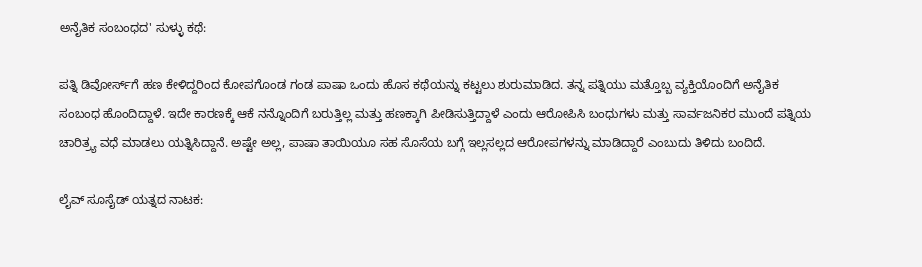ಅನೈತಿಕ ಸಂಬಂಧದ' ಸುಳ್ಳು ಕಥೆ:

ಪತ್ನಿ ಡಿವೋರ್ಸ್‌ಗೆ ಹಣ ಕೇಳಿದ್ದರಿಂದ ಕೋಪಗೊಂಡ ಗಂಡ ಪಾಷಾ ಒಂದು ಹೊಸ ಕಥೆಯನ್ನು ಕಟ್ಟಲು ಶುರುಮಾಡಿದ. ತನ್ನ ಪತ್ನಿಯು ಮತ್ತೊಬ್ಬ ವ್ಯಕ್ತಿಯೊಂದಿಗೆ ಅನೈತಿಕ ಸಂಬಂಧ ಹೊಂದಿದ್ದಾಳೆ. ಇದೇ ಕಾರಣಕ್ಕೆ ಆಕೆ ನನ್ನೊಂದಿಗೆ ಬರುತ್ತಿಲ್ಲ ಮತ್ತು ಹಣಕ್ಕಾಗಿ ಪೀಡಿಸುತ್ತಿದ್ದಾಳೆ ಎಂದು ಆರೋಪಿಸಿ ಬಂಧುಗಳು ಮತ್ತು ಸಾರ್ವಜನಿಕರ ಮುಂದೆ ಪತ್ನಿಯ ಚಾರಿತ್ರ್ಯ ವಧೆ ಮಾಡಲು ಯತ್ನಿಸಿದ್ದಾನೆ. ಅಷ್ಟೇ ಅಲ್ಲ, ಪಾಷಾ ತಾಯಿಯೂ ಸಹ ಸೊಸೆಯ ಬಗ್ಗೆ ಇಲ್ಲಸಲ್ಲದ ಆರೋಪಗಳನ್ನು ಮಾಡಿದ್ದಾರೆ ಎಂಬುದು ತಿಳಿದು ಬಂದಿದೆ.

ಲೈವ್ ಸೂಸೈಡ್ ಯತ್ನದ ನಾಟಕ: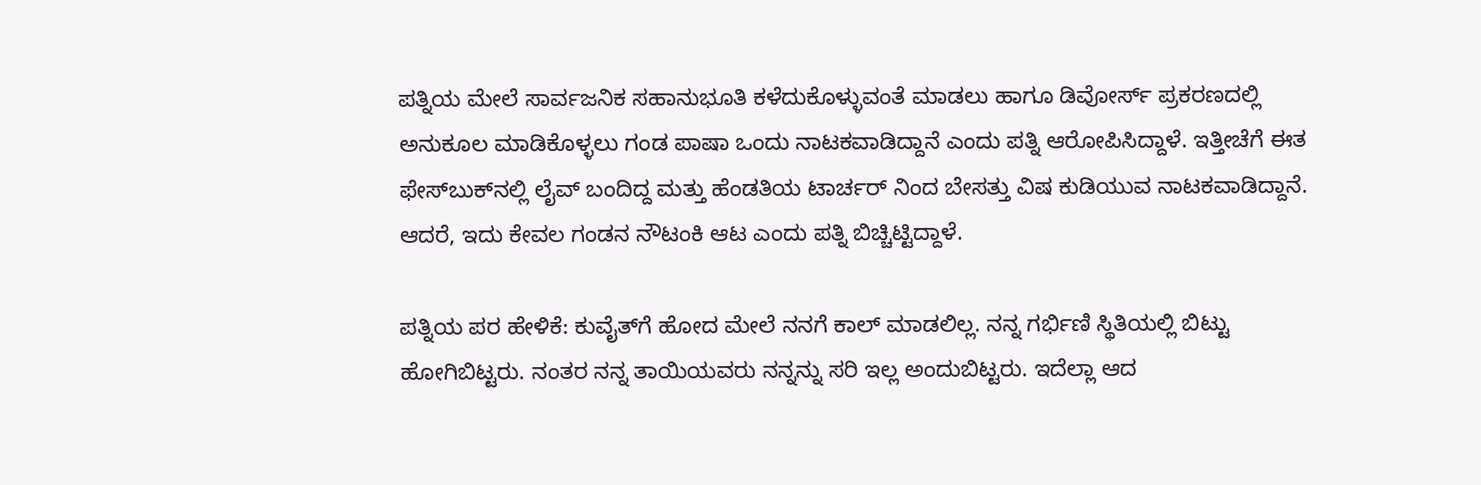ಪತ್ನಿಯ ಮೇಲೆ ಸಾರ್ವಜನಿಕ ಸಹಾನುಭೂತಿ ಕಳೆದುಕೊಳ್ಳುವಂತೆ ಮಾಡಲು ಹಾಗೂ ಡಿವೋರ್ಸ್ ಪ್ರಕರಣದಲ್ಲಿ ಅನುಕೂಲ ಮಾಡಿಕೊಳ್ಳಲು ಗಂಡ ಪಾಷಾ ಒಂದು ನಾಟಕವಾಡಿದ್ದಾನೆ ಎಂದು ಪತ್ನಿ ಆರೋಪಿಸಿದ್ದಾಳೆ. ಇತ್ತೀಚೆಗೆ ಈತ ಫೇಸ್‌ಬುಕ್‌ನಲ್ಲಿ ಲೈವ್ ಬಂದಿದ್ದ ಮತ್ತು ಹೆಂಡತಿಯ ಟಾರ್ಚರ್ ನಿಂದ ಬೇಸತ್ತು ವಿಷ ಕುಡಿಯುವ ನಾಟಕವಾಡಿದ್ದಾನೆ. ಆದರೆ, ಇದು ಕೇವಲ ಗಂಡನ ನೌಟಂಕಿ ಆಟ ಎಂದು ಪತ್ನಿ ಬಿಚ್ಚಿಟ್ಟಿದ್ದಾಳೆ.

ಪತ್ನಿಯ ಪರ ಹೇಳಿಕೆ: ಕುವೈತ್‌ಗೆ ಹೋದ ಮೇಲೆ ನನಗೆ ಕಾಲ್ ಮಾಡಲಿಲ್ಲ. ನನ್ನ ಗರ್ಭಿಣಿ ಸ್ಥಿತಿಯಲ್ಲಿ ಬಿಟ್ಟು ಹೋಗಿಬಿಟ್ಟರು. ನಂತರ ನನ್ನ ತಾಯಿಯವರು ನನ್ನನ್ನು ಸರಿ ಇಲ್ಲ ಅಂದುಬಿಟ್ಟರು. ಇದೆಲ್ಲಾ ಆದ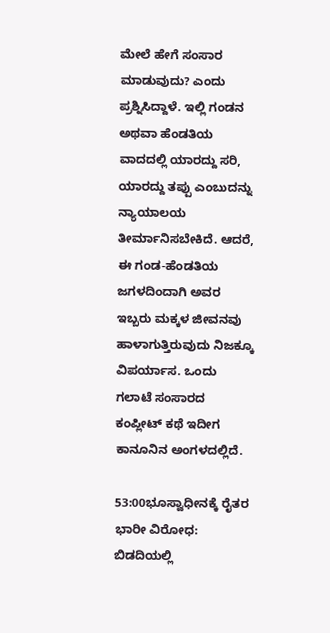ಮೇಲೆ ಹೇಗೆ ಸಂಸಾರ ಮಾಡುವುದು? ಎಂದು ಪ್ರಶ್ನಿಸಿದ್ದಾಳೆ. ಇಲ್ಲಿ ಗಂಡನ ಅಥವಾ ಹೆಂಡತಿಯ ವಾದದಲ್ಲಿ ಯಾರದ್ದು ಸರಿ, ಯಾರದ್ದು ತಪ್ಪು ಎಂಬುದನ್ನು ನ್ಯಾಯಾಲಯ ತೀರ್ಮಾನಿಸಬೇಕಿದೆ. ಆದರೆ, ಈ ಗಂಡ-ಹೆಂಡತಿಯ ಜಗಳದಿಂದಾಗಿ ಅವರ ಇಬ್ಬರು ಮಕ್ಕಳ ಜೀವನವು ಹಾಳಾಗುತ್ತಿರುವುದು ನಿಜಕ್ಕೂ ವಿಪರ್ಯಾಸ. ಒಂದು ಗಲಾಟೆ ಸಂಸಾರದ ಕಂಪ್ಲೀಟ್ ಕಥೆ ಇದೀಗ ಕಾನೂನಿನ ಅಂಗಳದಲ್ಲಿದೆ.

53:00ಭೂಸ್ವಾಧೀನಕ್ಕೆ ರೈತರ ಭಾರೀ ವಿರೋಧ: ಬಿಡದಿಯಲ್ಲಿ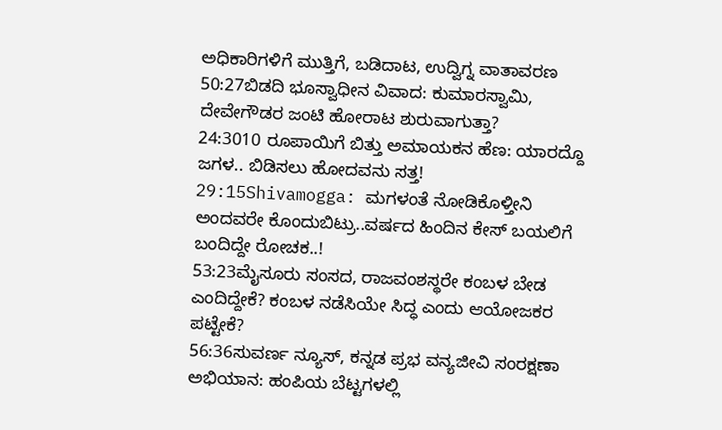ಅಧಿಕಾರಿಗಳಿಗೆ ಮುತ್ತಿಗೆ, ಬಡಿದಾಟ, ಉದ್ವಿಗ್ನ ವಾತಾವರಣ
50:27ಬಿಡದಿ ಭೂಸ್ವಾಧೀನ ವಿವಾದ: ಕುಮಾರಸ್ವಾಮಿ, ದೇವೇಗೌಡರ ಜಂಟಿ ಹೋರಾಟ ಶುರುವಾಗುತ್ತಾ?
24:3010 ರೂಪಾಯಿಗೆ ಬಿತ್ತು ಅಮಾಯಕನ ಹೆಣ: ಯಾರದ್ದೊ ಜಗಳ.. ಬಿಡಿಸಲು ಹೋದವನು ಸತ್ತ!
29:15Shivamogga: ಮಗಳಂತೆ ನೋಡಿಕೊಳ್ತೀನಿ ಅಂದವರೇ ಕೊಂದುಬಿಟ್ರು..ವರ್ಷದ ಹಿಂದಿನ ಕೇಸ್ ಬಯಲಿಗೆ ಬಂದಿದ್ದೇ ರೋಚಕ..!
53:23ಮೈಸೂರು ಸಂಸದ, ರಾಜವಂಶಸ್ಥರೇ ಕಂಬಳ ಬೇಡ ಎಂದಿದ್ದೇಕೆ? ಕಂಬಳ ನಡೆಸಿಯೇ ಸಿದ್ಧ ಎಂದು ಆಯೋಜಕರ ಪಟ್ಟೇಕೆ?
56:36ಸುವರ್ಣ ನ್ಯೂಸ್, ಕನ್ನಡ ಪ್ರಭ ವನ್ಯಜೀವಿ ಸಂರಕ್ಷಣಾ ಅಭಿಯಾನ: ಹಂಪಿಯ ಬೆಟ್ಟಗಳಲ್ಲಿ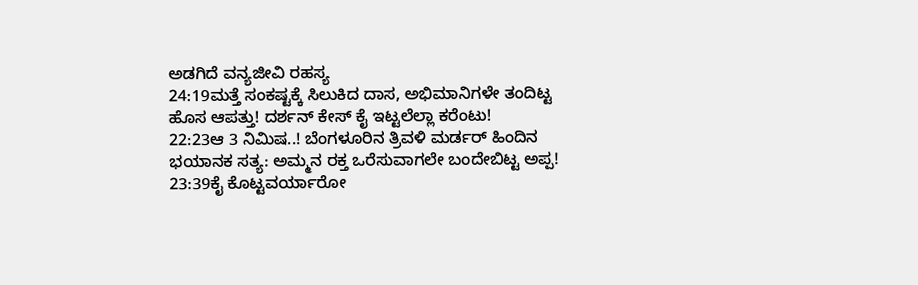ಅಡಗಿದೆ ವನ್ಯಜೀವಿ ರಹಸ್ಯ
24:19ಮತ್ತೆ ಸಂಕಷ್ಟಕ್ಕೆ ಸಿಲುಕಿದ ದಾಸ, ಅಭಿಮಾನಿಗಳೇ ತಂದಿಟ್ಟ ಹೊಸ ಆಪತ್ತು! ದರ್ಶನ್ ಕೇಸ್ ಕೈ ಇಟ್ಟಲೆಲ್ಲಾ ಕರೆಂಟು!
22:23ಆ 3 ನಿಮಿಷ..! ಬೆಂಗಳೂರಿನ ತ್ರಿವಳಿ ಮರ್ಡರ್ ಹಿಂದಿನ ಭಯಾನಕ ಸತ್ಯ: ಅಮ್ಮನ ರಕ್ತ ಒರೆಸುವಾಗಲೇ ಬಂದೇಬಿಟ್ಟ ಅಪ್ಪ!
23:39ಕೈ ಕೊಟ್ಟವರ್ಯಾರೋ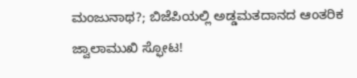ಮಂಜುನಾಥ?; ಬಿಜೆಪಿಯಲ್ಲಿ ಅಡ್ಡಮತದಾನದ ಆಂತರಿಕ ಜ್ವಾಲಾಮುಖಿ ಸ್ಫೋಟ!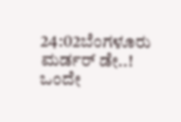24:02ಬೆಂಗಳೂರು ಮರ್ಡರ್ ಡೇ..! ಒಂದೇ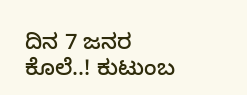ದಿನ 7 ಜನರ ಕೊಲೆ..! ಕುಟುಂಬ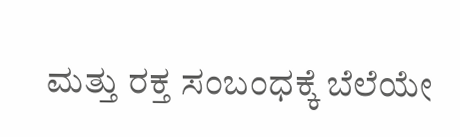ಮತ್ತು ರಕ್ತ ಸಂಬಂಧಕ್ಕೆ ಬೆಲೆಯೇ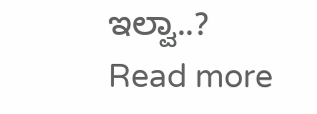ಇಲ್ವಾ..?
Read more